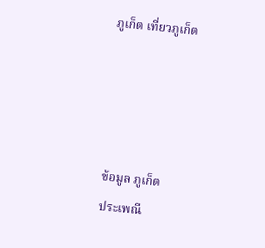ภูเก็ต เที่ยวภูเก็ต




ข้อมูล ภูเก็ต
ประเพณี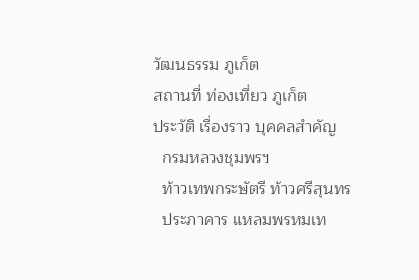วัฒนธรรม ภูเก็ต
สถานที่ ท่องเที่ยว ภูเก็ต
ประวัติ เรื่องราว บุคคลสำคัญ
  กรมหลวงชุมพรฯ
  ท้าวเทพกระษัตรี ท้าวศรีสุนทร
  ประภาคาร แหลมพรหมเท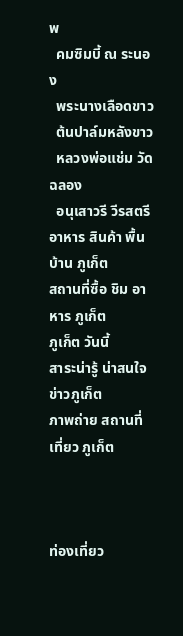พ
  คมซิมบี้ ณ ระนอง
  พระนางเลือดขาว
  ต้นปาล์มหลังขาว
  หลวงพ่อแช่ม วัดฉลอง
  อนุเสาวรี วีรสตรี
อาหาร สินค้า พื้นบ้าน ภูเก็ต
สถานที่ซื้อ ชิม อาหาร ภูเก็ต
ภูเก็ต วันนี้
สาระน่ารู้ น่าสนใจ
ข่าวภูเก็ต
ภาพถ่าย สถานที่เที่ยว ภูเก็ต



ท่องเที่ยว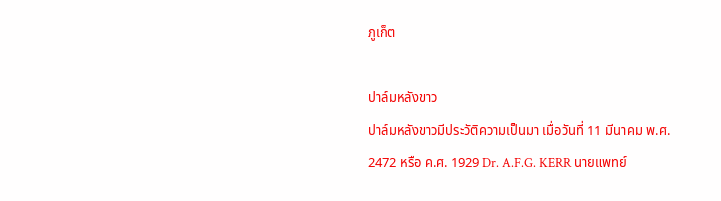ภูเก็ต

ปาล์มหลังขาว
ปาล์มหลังขาวมีประวัติความเป็นมา เมื่อวันที่ 11 มีนาคม พ.ศ. 2472 หรือ ค.ศ. 1929 Dr. A.F.G. KERR นายแพทย์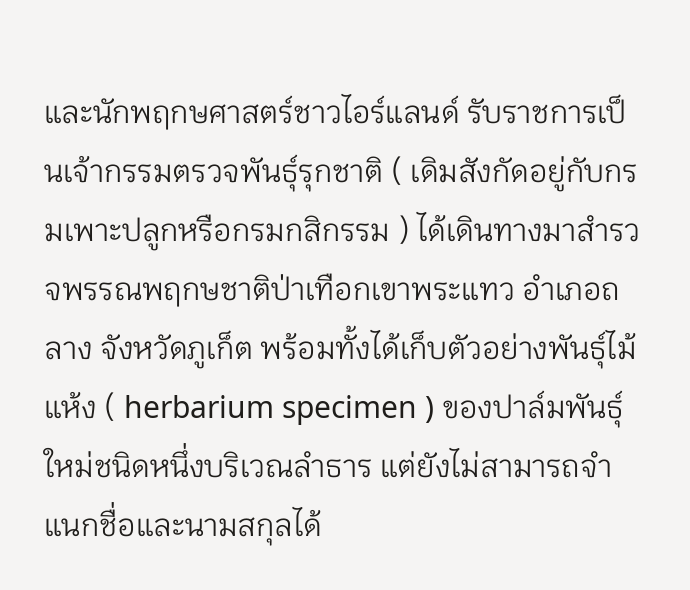และนักพฤกษศาสตร์ชาวไอร์แลนด์ รับราชการเป็นเจ้ากรรมตรวจพันธุ์รุกชาติ ( เดิมสังกัดอยู่กับกรมเพาะปลูกหรือกรมกสิกรรม ) ได้เดินทางมาสำรวจพรรณพฤกษชาติป่าเทือกเขาพระแทว อำเภอถลาง จังหวัดภูเก็ต พร้อมทั้งได้เก็บตัวอย่างพันธุ์ไม้แห้ง ( herbarium specimen ) ของปาล์มพันธุ์ใหม่ชนิดหนึ่งบริเวณลำธาร แต่ยังไม่สามารถจำแนกชื่อและนามสกุลได้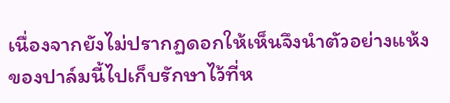เนื่องจากยังไม่ปรากฏดอกให้เห็นจึงนำตัวอย่างแห้งของปาล์มนี้ไปเก็บรักษาไว้ที่ห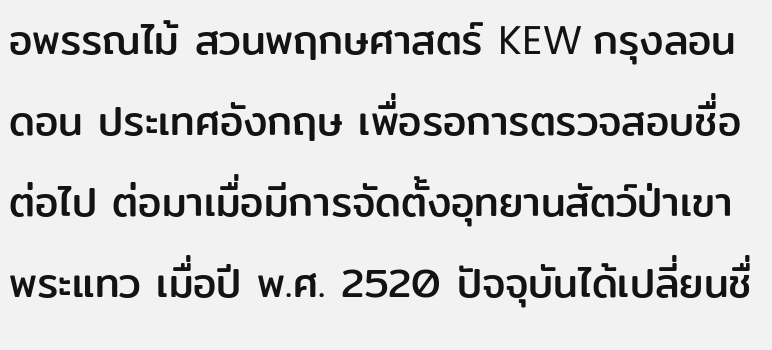อพรรณไม้ สวนพฤกษศาสตร์ KEW กรุงลอนดอน ประเทศอังกฤษ เพื่อรอการตรวจสอบชื่อต่อไป ต่อมาเมื่อมีการจัดตั้งอุทยานสัตว์ป่าเขาพระแทว เมื่อปี พ.ศ. 2520 ปัจจุบันได้เปลี่ยนชื่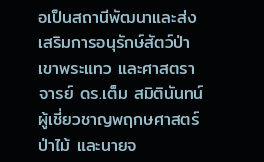อเป็นสถานีพัฒนาและส่งเสริมการอนุรักษ์สัตว์ป่าเขาพระแทว และศาสตราจารย์ ดร.เต็ม สมิตินันทน์ ผู้เชี่ยวชาญพฤกษศาสตร์ป่าไม้ และนายจ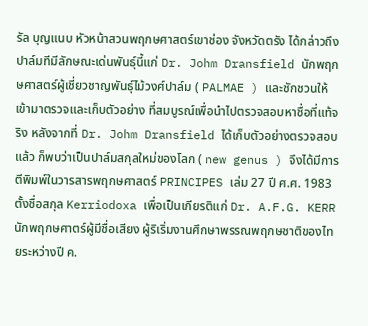รัล บุญแนบ หัวหน้าสวนพฤกษศาสตร์เขาช่อง จังหวัดตรัง ได้กล่าวถึงปาล์มทีมีลักษณะเด่นพันธุ์นี้แก่ Dr. Johm Dransfield นักพฤกษศาสตร์ผู้เชี่ยวชาญพันธุ์ไม้วงศ์ปาล์ม ( PALMAE ) และชักชวนให้เข้ามาตรวจและเก็บตัวอย่าง ที่สมบูรณ์เพื่อนำไปตรวจสอบหาชื่อที่แท้จริง หลังจากที่ Dr. Johm Dransfield ได้เก็บตัวอย่างตรวจสอบแล้ว ก็พบว่าเป็นปาล์มสกุลใหม่ของโลก ( new genus ) จึงได้มีการตีพิมพ์ในวารสารพฤกษศาสตร์ PRINCIPES เล่ม 27 ปี ศ.ศ. 1983 ตั้งชื่อสกุล Kerriodoxa เพื่อเป็นเกียรติแก่ Dr. A.F.G. KERR นักพฤกษศาตร์ผู้มีชื่อเสียง ผู้ริเริ่มงานศึกษาพรรณพฤกษชาติของไทยระหว่างปี ค.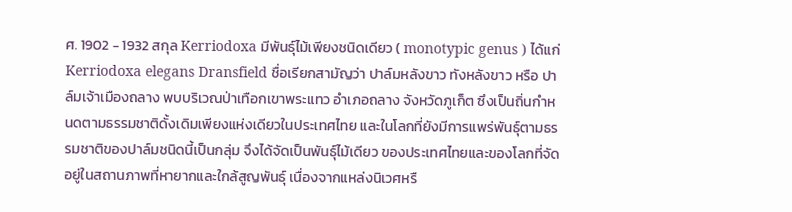ศ. 1902 - 1932 สกุล Kerriodoxa มีพันธุ์ไม้เพียงชนิดเดียว ( monotypic genus ) ได้แก่ Kerriodoxa elegans Dransfield ชื่อเรียกสามัญว่า ปาล์มหลังขาว ทังหลังขาว หรือ ปาล์มเจ้าเมืองถลาง พบบริเวณป่าเทือกเขาพระแทว อำเภอถลาง จังหวัดภูเก็ต ซึงเป็นถิ่นกำหนดตามธรรมชาติดั้งเดิมเพียงแห่งเดียวในประเทศไทย และในโลกที่ยังมีการแพร่พันธุ์ตามธรรมชาติของปาล์มชนิดนี้เป็นกลุ่ม จึงได้จัดเป็นพันธุ์ไม้เดียว ของประเทศไทยและของโลกที่จัดอยู่ในสถานภาพที่หายากและใกล้สูญพันธุ์ เนื่องจากแหล่งนิเวศหรื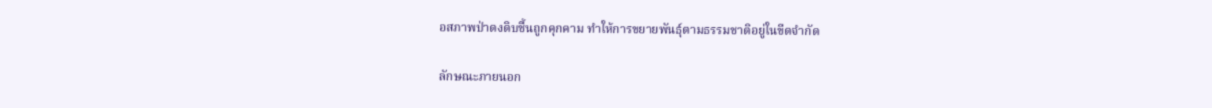อสภาพป่าดงดิบชื้นถูกคุกคาม ทำให้การขยายพันธุ์ตามธรรมชาติอยู่ในขีดจำกัด

ลักษณะภายนอก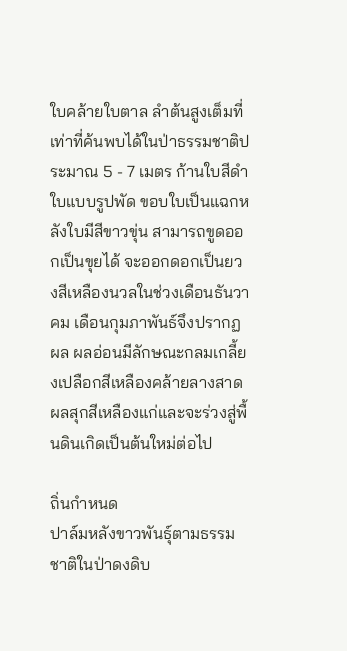ใบคล้ายใบตาล ลำต้นสูงเต็มที่เท่าที่ค้นพบได้ในป่าธรรมชาติประมาณ 5 - 7 เมตร ก้านใบสีดำ ใบแบบรูปพัด ขอบใบเป็นแฉกหลังใบมีสีขาวขุ่น สามารถขูดออกเป็นขุยได้ จะออกดอกเป็นยวงสีเหลืองนวลในช่วงเดือนธันวาคม เดือนกุมภาพันธ์จึงปรากฏผล ผลอ่อนมีลักษณะกลมเกลี้ยงเปลือกสีเหลืองคล้ายลางสาด ผลสุกสีเหลืองแก่และจะร่วงสู่พื้นดินเกิดเป็นต้นใหม่ต่อไป

ถิ่นกำหนด
ปาล์มหลังขาวพันธุ์ตามธรรมชาติในป่าดงดิบ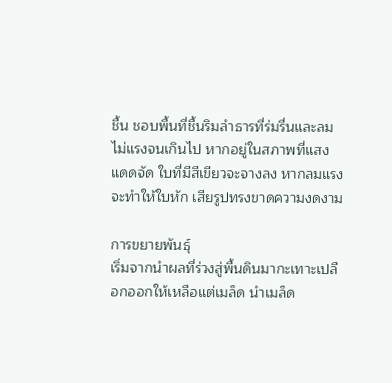ชื้น ชอบพื้นที่ชื้นริมลำธารที่ร่มรื่นและลมไม่แรงจนเกินไป หากอยู่ในสภาพที่แสงแดดจัด ใบที่มีสีเขียวจะจางลง หากลมแรงจะทำให้ใบหัก เสียรูปทรงขาดความงดงาม

การขยายพันธุ์
เริ่มจากนำผลที่ร่วงสู่พื้นดินมากะเทาะเปลือกออกให้เหลือแต่เมล็ด นำเมล็ด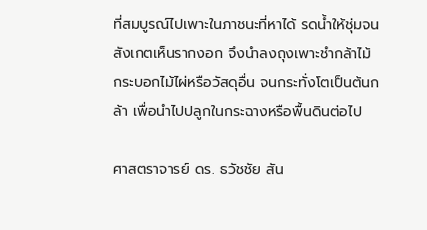ที่สมบูรณ์ไปเพาะในภาชนะที่หาได้ รดน้ำให้ชุ่มจนสังเกตเห็นรากงอก จึงนำลงถุงเพาะชำกล้าไม้ กระบอกไม้ไผ่หรือวัสดุอื่น จนกระทั่งโตเป็นต้นกล้า เพื่อนำไปปลูกในกระฉางหรือพื้นดินต่อไป

ศาสตราจารย์ ดร. ธวัชชัย สัน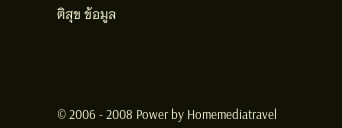ติสุข ข้อมูล




© 2006 - 2008 Power by Homemediatravel